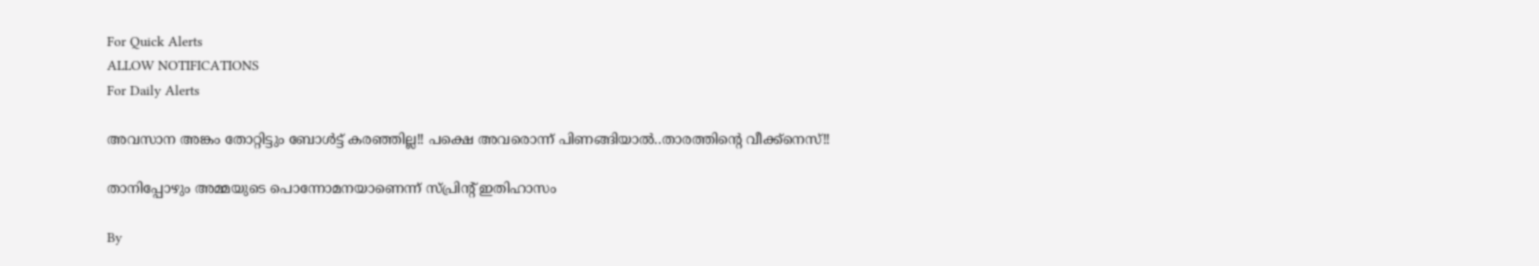For Quick Alerts
ALLOW NOTIFICATIONS
For Daily Alerts

അവസാന അങ്കം തോറ്റിട്ടും ബോള്‍ട്ട് കരഞ്ഞില്ല!! പക്ഷെ അവരൊന്ന് പിണങ്ങിയാല്‍..താരത്തിന്റെ വീക്ക്‌നെസ്!!

താനിപ്പോഴും അമ്മയുടെ പൊന്നോമനയാണെന്ന് സ്പ്രിന്‍റ് ഇതിഹാസം

By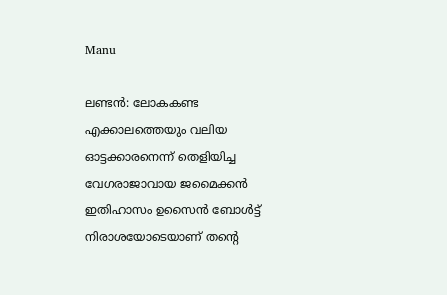Manu

ലണ്ടന്‍: ലോകകണ്ട എക്കാലത്തെയും വലിയ ഓട്ടക്കാരനെന്ന് തെളിയിച്ച വേഗരാജാവായ ജമൈക്കന്‍ ഇതിഹാസം ഉസൈന്‍ ബോള്‍ട്ട് നിരാശയോടെയാണ് തന്റെ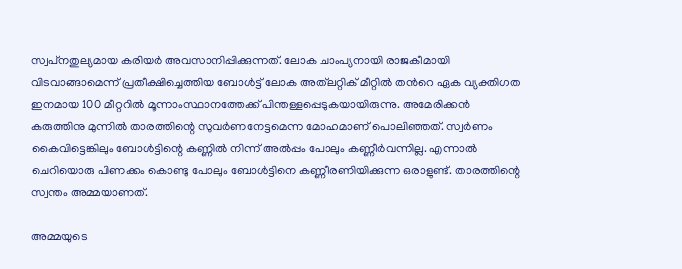സ്വപ്‌നതുല്യമായ കരിയര്‍ അവസാനിപ്പിക്കുന്നത്. ലോക ചാംപ്യനായി രാജകീമായി വിടവാങ്ങാമെന്ന് പ്രതീക്ഷിച്ചെത്തിയ ബോള്‍ട്ട് ലോക അത്‌ലറ്റിക് മീറ്റില്‍ തന്‍റെ ഏക വ്യക്തിഗത ഇനമായ 100 മീറ്ററില്‍ മൂന്നാംസ്ഥാനത്തേക്ക് പിന്തള്ളപ്പെടുകയായിരുന്നു. അമേരിക്കന്‍ കരുത്തിനു മുന്നില്‍ താരത്തിന്റെ സുവര്‍ണനേട്ടമെന്ന മോഹമാണ് പൊലിഞ്ഞത്. സ്വര്‍ണം കൈവിട്ടെങ്കിലും ബോള്‍ട്ടിന്റെ കണ്ണില്‍ നിന്ന് അല്‍പ്പം പോലും കണ്ണീര്‍വന്നില്ല. എന്നാല്‍ ചെറിയൊരു പിണക്കം കൊണ്ടു പോലും ബോള്‍ട്ടിനെ കണ്ണീരണിയിക്കുന്ന ഒരാളുണ്ട്. താരത്തിന്റെ സ്വന്തം അമ്മയാണത്.

അമ്മയുടെ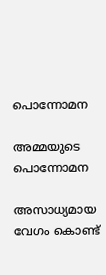പൊന്നോമന

അമ്മയുടെ പൊന്നോമന

അസാധ്യമായ വേഗം കൊണ്ട്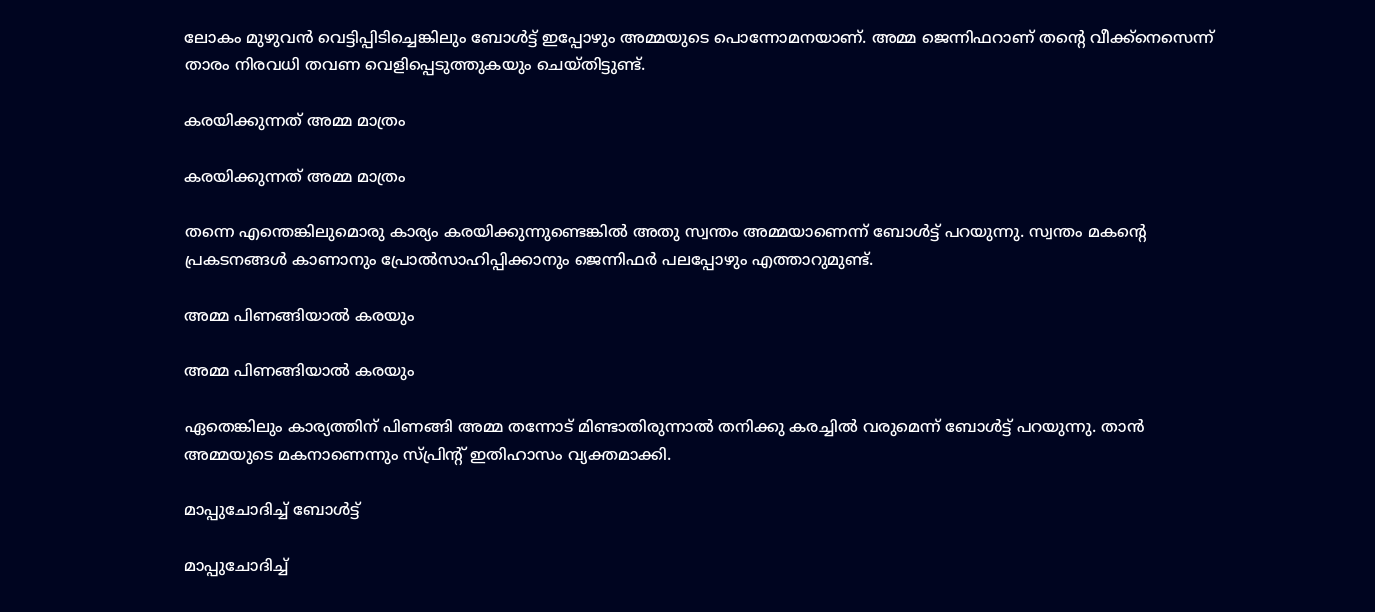ലോകം മുഴുവന്‍ വെട്ടിപ്പിടിച്ചെങ്കിലും ബോള്‍ട്ട് ഇപ്പോഴും അമ്മയുടെ പൊന്നോമനയാണ്. അമ്മ ജെന്നിഫറാണ് തന്റെ വീക്ക്‌നെസെന്ന് താരം നിരവധി തവണ വെളിപ്പെടുത്തുകയും ചെയ്തിട്ടുണ്ട്.

കരയിക്കുന്നത് അമ്മ മാത്രം

കരയിക്കുന്നത് അമ്മ മാത്രം

തന്നെ എന്തെങ്കിലുമൊരു കാര്യം കരയിക്കുന്നുണ്ടെങ്കില്‍ അതു സ്വന്തം അമ്മയാണെന്ന് ബോള്‍ട്ട് പറയുന്നു. സ്വന്തം മകന്റെ പ്രകടനങ്ങള്‍ കാണാനും പ്രോല്‍സാഹിപ്പിക്കാനും ജെന്നിഫര്‍ പലപ്പോഴും എത്താറുമുണ്ട്.

അമ്മ പിണങ്ങിയാല്‍ കരയും

അമ്മ പിണങ്ങിയാല്‍ കരയും

ഏതെങ്കിലും കാര്യത്തിന് പിണങ്ങി അമ്മ തന്നോട് മിണ്ടാതിരുന്നാല്‍ തനിക്കു കരച്ചില്‍ വരുമെന്ന് ബോള്‍ട്ട് പറയുന്നു. താന്‍ അമ്മയുടെ മകനാണെന്നും സ്പ്രിന്റ് ഇതിഹാസം വ്യക്തമാക്കി.

മാപ്പുചോദിച്ച് ബോള്‍ട്ട്

മാപ്പുചോദിച്ച്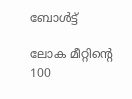ബോള്‍ട്ട്

ലോക മീറ്റിന്റെ 100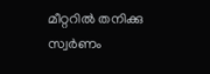മീറ്ററില്‍ തനിക്കു സ്വര്‍ണം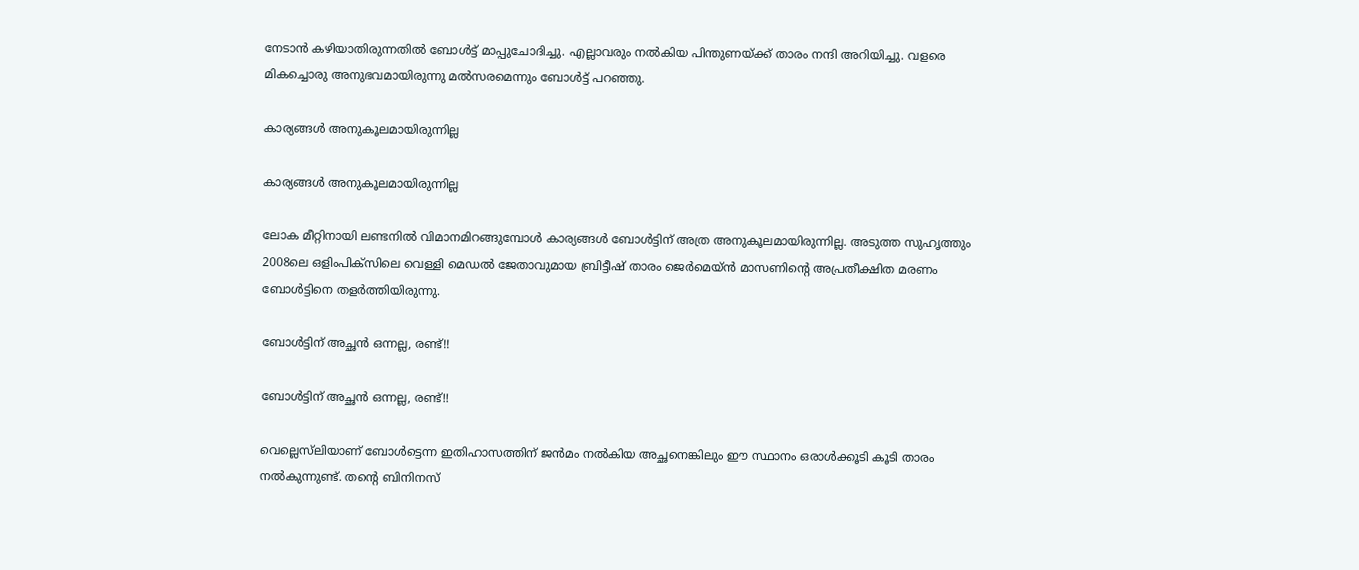നേടാന്‍ കഴിയാതിരുന്നതില്‍ ബോള്‍ട്ട് മാപ്പുചോദിച്ചു. എല്ലാവരും നല്‍കിയ പിന്തുണയ്ക്ക് താരം നന്ദി അറിയിച്ചു. വളരെ മികച്ചൊരു അനുഭവമായിരുന്നു മല്‍സരമെന്നും ബോള്‍ട്ട് പറഞ്ഞു.

കാര്യങ്ങള്‍ അനുകൂലമായിരുന്നില്ല

കാര്യങ്ങള്‍ അനുകൂലമായിരുന്നില്ല

ലോക മീറ്റിനായി ലണ്ടനില്‍ വിമാനമിറങ്ങുമ്പോള്‍ കാര്യങ്ങള്‍ ബോള്‍ട്ടിന് അത്ര അനുകൂലമായിരുന്നില്ല. അടുത്ത സുഹൃത്തും 2008ലെ ഒളിംപിക്‌സിലെ വെള്ളി മെഡല്‍ ജേതാവുമായ ബ്രിട്ടീഷ് താരം ജെര്‍മെയ്ന്‍ മാസണിന്റെ അപ്രതീക്ഷിത മരണം ബോള്‍ട്ടിനെ തളര്‍ത്തിയിരുന്നു.

ബോള്‍ട്ടിന് അച്ഛന്‍ ഒന്നല്ല, രണ്ട്!!

ബോള്‍ട്ടിന് അച്ഛന്‍ ഒന്നല്ല, രണ്ട്!!

വെല്ലെസ്‌ലിയാണ് ബോള്‍ട്ടെന്ന ഇതിഹാസത്തിന് ജന്‍മം നല്‍കിയ അച്ഛനെങ്കിലും ഈ സ്ഥാനം ഒരാള്‍ക്കൂടി കൂടി താരം നല്‍കുന്നുണ്ട്. തന്റെ ബിനിനസ്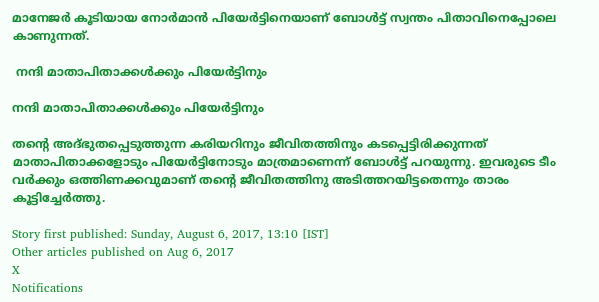മാനേജര്‍ കൂടിയായ നോര്‍മാന്‍ പിയേര്‍ട്ടിനെയാണ് ബോള്‍ട്ട് സ്വന്തം പിതാവിനെപ്പോലെ കാണുന്നത്.

 നന്ദി മാതാപിതാക്കള്‍ക്കും പിയേര്‍ട്ടിനും

നന്ദി മാതാപിതാക്കള്‍ക്കും പിയേര്‍ട്ടിനും

തന്റെ അദ്ഭുതപ്പെടുത്തുന്ന കരിയറിനും ജീവിതത്തിനും കടപ്പെട്ടിരിക്കുന്നത് മാതാപിതാക്കളോടും പിയേര്‍ട്ടിനോടും മാത്രമാണെന്ന് ബോള്‍ട്ട് പറയുന്നു. ഇവരുടെ ടീം വര്‍ക്കും ഒത്തിണക്കവുമാണ് തന്റെ ജീവിതത്തിനു അടിത്തറയിട്ടതെന്നും താരം കൂട്ടിച്ചേര്‍ത്തു.

Story first published: Sunday, August 6, 2017, 13:10 [IST]
Other articles published on Aug 6, 2017
X
Notifications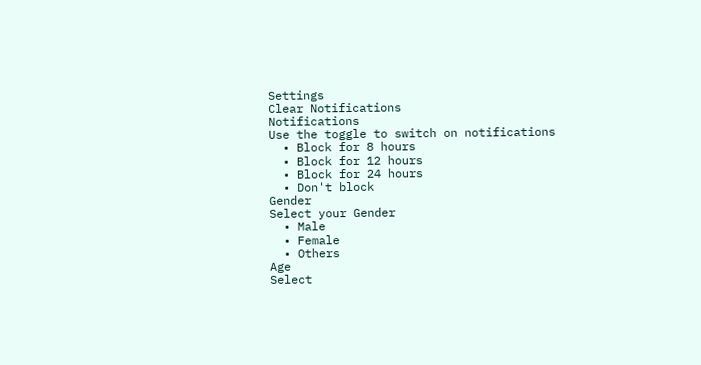Settings
Clear Notifications
Notifications
Use the toggle to switch on notifications
  • Block for 8 hours
  • Block for 12 hours
  • Block for 24 hours
  • Don't block
Gender
Select your Gender
  • Male
  • Female
  • Others
Age
Select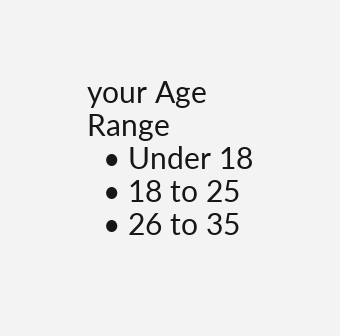your Age Range
  • Under 18
  • 18 to 25
  • 26 to 35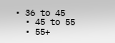• 36 to 45
  • 45 to 55
  • 55+